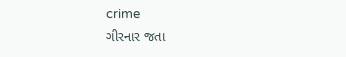crime
ગીરનાર જતા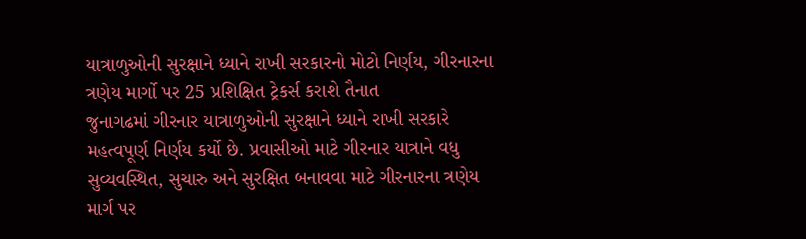યાત્રાળુઓની સુરક્ષાને ધ્યાને રાખી સરકારનો મોટો નિર્ણય, ગીરનારના ત્રણેય માર્ગો પર 25 પ્રશિક્ષિત ટ્રેકર્સ કરાશે તૈનાત
જુનાગઢમાં ગીરનાર યાત્રાળુઓની સુરક્ષાને ધ્યાને રાખી સરકારે મહત્વપૂર્ણ નિર્ણય કર્યો છે. પ્રવાસીઓ માટે ગીરનાર યાત્રાને વધુ સુવ્યવસ્થિત, સુચારુ અને સુરક્ષિત બનાવવા માટે ગીરનારના ત્રણેય માર્ગ પર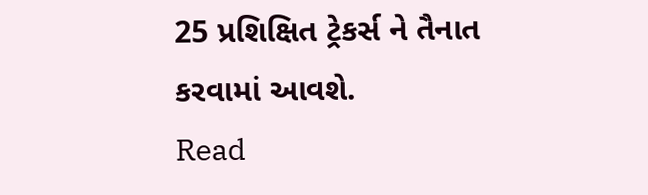25 પ્રશિક્ષિત ટ્રેકર્સ ને તૈનાત કરવામાં આવશે.
Read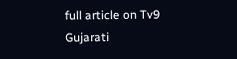full article on Tv9 Gujarati